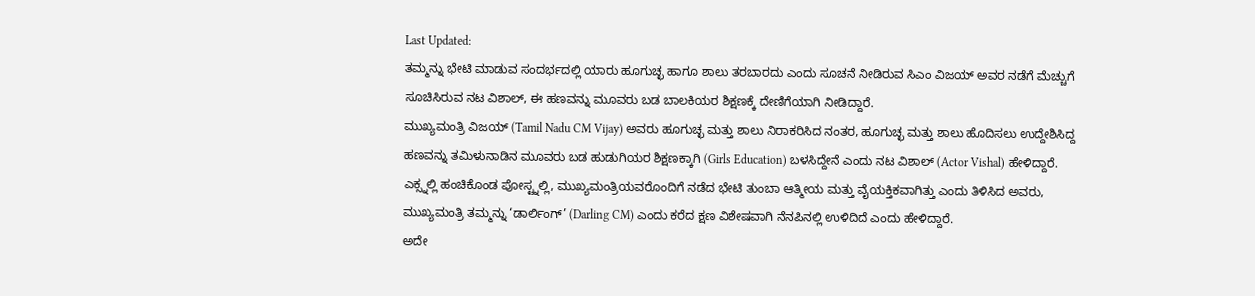Last Updated:
ತಮ್ಮನ್ನು ಭೇಟಿ ಮಾಡುವ ಸಂದರ್ಭದಲ್ಲಿ ಯಾರು ಹೂಗುಚ್ಛ ಹಾಗೂ ಶಾಲು ತರಬಾರದು ಎಂದು ಸೂಚನೆ ನೀಡಿರುವ ಸಿಎಂ ವಿಜಯ್ ಅವರ ನಡೆಗೆ ಮೆಚ್ಚುಗೆ ಸೂಚಿಸಿರುವ ನಟ ವಿಶಾಲ್, ಈ ಹಣವನ್ನು ಮೂವರು ಬಡ ಬಾಲಕಿಯರ ಶಿಕ್ಷಣಕ್ಕೆ ದೇಣಿಗೆಯಾಗಿ ನೀಡಿದ್ದಾರೆ.
ಮುಖ್ಯಮಂತ್ರಿ ವಿಜಯ್ (Tamil Nadu CM Vijay) ಅವರು ಹೂಗುಚ್ಛ ಮತ್ತು ಶಾಲು ನಿರಾಕರಿಸಿದ ನಂತರ, ಹೂಗುಚ್ಛ ಮತ್ತು ಶಾಲು ಹೊದಿಸಲು ಉದ್ದೇಶಿಸಿದ್ದ ಹಣವನ್ನು ತಮಿಳುನಾಡಿನ ಮೂವರು ಬಡ ಹುಡುಗಿಯರ ಶಿಕ್ಷಣಕ್ಕಾಗಿ (Girls Education) ಬಳಸಿದ್ದೇನೆ ಎಂದು ನಟ ವಿಶಾಲ್ (Actor Vishal) ಹೇಳಿದ್ದಾರೆ. ಎಕ್ಸ್ನಲ್ಲಿ ಹಂಚಿಕೊಂಡ ಪೋಸ್ಟ್ನಲ್ಲಿ, ಮುಖ್ಯಮಂತ್ರಿಯವರೊಂದಿಗೆ ನಡೆದ ಭೇಟಿ ತುಂಬಾ ಆತ್ಮೀಯ ಮತ್ತು ವೈಯಕ್ತಿಕವಾಗಿತ್ತು ಎಂದು ತಿಳಿಸಿದ ಅವರು, ಮುಖ್ಯಮಂತ್ರಿ ತಮ್ಮನ್ನು ‘ಡಾರ್ಲಿಂಗ್’ (Darling CM) ಎಂದು ಕರೆದ ಕ್ಷಣ ವಿಶೇಷವಾಗಿ ನೆನಪಿನಲ್ಲಿ ಉಳಿದಿದೆ ಎಂದು ಹೇಳಿದ್ದಾರೆ.
ಅದೇ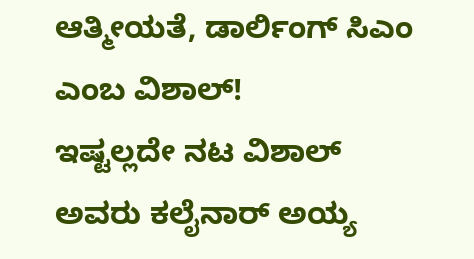ಆತ್ಮೀಯತೆ, ಡಾರ್ಲಿಂಗ್ ಸಿಎಂ ಎಂಬ ವಿಶಾಲ್!
ಇಷ್ಟಲ್ಲದೇ ನಟ ವಿಶಾಲ್ ಅವರು ಕಲೈನಾರ್ ಅಯ್ಯ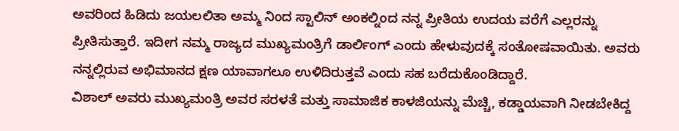ಅವರಿಂದ ಹಿಡಿದು ಜಯಲಲಿತಾ ಅಮ್ಮ ನಿಂದ ಸ್ಟಾಲಿನ್ ಅಂಕಲ್ನಿಂದ ನನ್ನ ಪ್ರೀತಿಯ ಉದಯ ವರೆಗೆ ಎಲ್ಲರನ್ನು ಪ್ರೀತಿಸುತ್ತಾರೆ. ಇದೀಗ ನಮ್ಮ ರಾಜ್ಯದ ಮುಖ್ಯಮಂತ್ರಿಗೆ ಡಾರ್ಲಿಂಗ್ ಎಂದು ಹೇಳುವುದಕ್ಕೆ ಸಂತೋಷವಾಯಿತು. ಅವರು ನನ್ನಲ್ಲಿರುವ ಅಭಿಮಾನದ ಕ್ಷಣ ಯಾವಾಗಲೂ ಉಳಿದಿರುತ್ತವೆ ಎಂದು ಸಹ ಬರೆದುಕೊಂಡಿದ್ದಾರೆ.
ವಿಶಾಲ್ ಅವರು ಮುಖ್ಯಮಂತ್ರಿ ಅವರ ಸರಳತೆ ಮತ್ತು ಸಾಮಾಜಿಕ ಕಾಳಜಿಯನ್ನು ಮೆಚ್ಚಿ, ಕಡ್ಡಾಯವಾಗಿ ನೀಡಬೇಕಿದ್ದ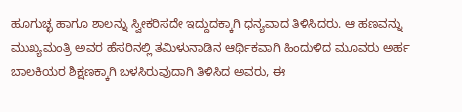ಹೂಗುಚ್ಛ ಹಾಗೂ ಶಾಲನ್ನು ಸ್ವೀಕರಿಸದೇ ಇದ್ದುದಕ್ಕಾಗಿ ಧನ್ಯವಾದ ತಿಳಿಸಿದರು. ಆ ಹಣವನ್ನು ಮುಖ್ಯಮಂತ್ರಿ ಅವರ ಹೆಸರಿನಲ್ಲಿ ತಮಿಳುನಾಡಿನ ಆರ್ಥಿಕವಾಗಿ ಹಿಂದುಳಿದ ಮೂವರು ಅರ್ಹ ಬಾಲಕಿಯರ ಶಿಕ್ಷಣಕ್ಕಾಗಿ ಬಳಸಿರುವುದಾಗಿ ತಿಳಿಸಿದ ಅವರು, ಈ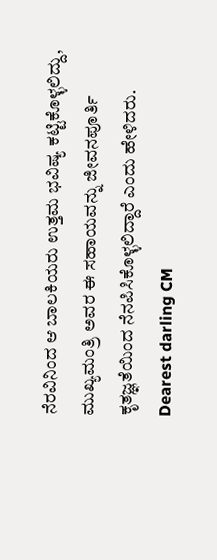ನೆರವಿನಿಂದ ಆ ಬಾಲಕಿಯರು ಉತ್ತಮ ಭವಿಷ್ಯ ಕಟ್ಟಿಕೊಳ್ಳಲಿದ್ದು, ಮುಖ್ಯಮಂತ್ರಿ ಅವರ ಈ ಸಹಾಯವನ್ನು ಜೀವನಪೂರ್ತಿ ಕೃತಜ್ಞತೆಯಿಂದ ನೆನಪಿಸಿಕೊಳ್ಳಲಿದ್ದಾರೆ ಎಂದು ಹೇಳಿದರು.
Dearest darling CM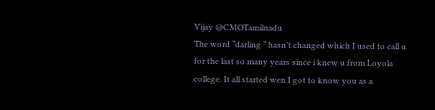Vijay @CMOTamilnadu
The word “darling “ hasn’t changed which I used to call u for the last so many years since i knew u from Loyola college. It all started wen I got to know you as a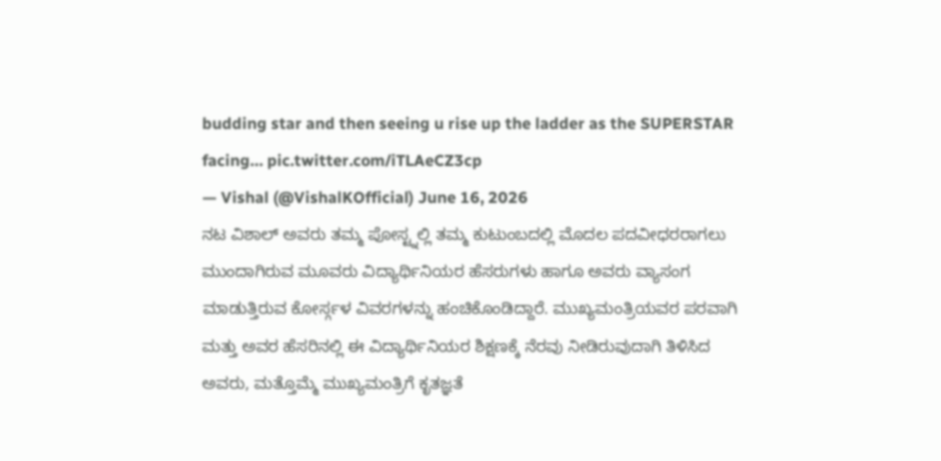budding star and then seeing u rise up the ladder as the SUPERSTAR facing… pic.twitter.com/iTLAeCZ3cp
— Vishal (@VishalKOfficial) June 16, 2026
ನಟ ವಿಶಾಲ್ ಅವರು ತಮ್ಮ ಪೋಸ್ಟ್ನಲ್ಲಿ ತಮ್ಮ ಕುಟುಂಬದಲ್ಲಿ ಮೊದಲ ಪದವೀಧರರಾಗಲು ಮುಂದಾಗಿರುವ ಮೂವರು ವಿದ್ಯಾರ್ಥಿನಿಯರ ಹೆಸರುಗಳು ಹಾಗೂ ಅವರು ವ್ಯಾಸಂಗ ಮಾಡುತ್ತಿರುವ ಕೋರ್ಸ್ಗಳ ವಿವರಗಳನ್ನು ಹಂಚಿಕೊಂಡಿದ್ದಾರೆ. ಮುಖ್ಯಮಂತ್ರಿಯವರ ಪರವಾಗಿ ಮತ್ತು ಅವರ ಹೆಸರಿನಲ್ಲಿ ಈ ವಿದ್ಯಾರ್ಥಿನಿಯರ ಶಿಕ್ಷಣಕ್ಕೆ ನೆರವು ನೀಡಿರುವುದಾಗಿ ತಿಳಿಸಿದ ಅವರು, ಮತ್ತೊಮ್ಮೆ ಮುಖ್ಯಮಂತ್ರಿಗೆ ಕೃತಜ್ಞತೆ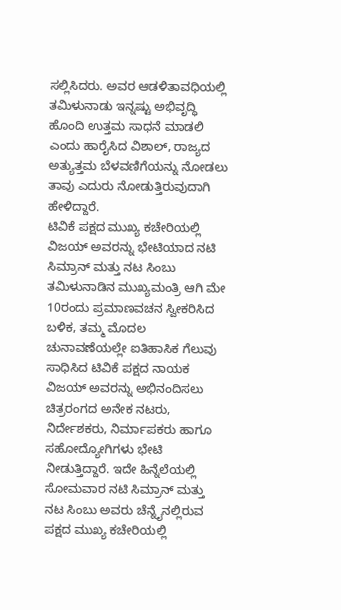ಸಲ್ಲಿಸಿದರು. ಅವರ ಆಡಳಿತಾವಧಿಯಲ್ಲಿ ತಮಿಳುನಾಡು ಇನ್ನಷ್ಟು ಅಭಿವೃದ್ಧಿ ಹೊಂದಿ ಉತ್ತಮ ಸಾಧನೆ ಮಾಡಲಿ ಎಂದು ಹಾರೈಸಿದ ವಿಶಾಲ್, ರಾಜ್ಯದ ಅತ್ಯುತ್ತಮ ಬೆಳವಣಿಗೆಯನ್ನು ನೋಡಲು ತಾವು ಎದುರು ನೋಡುತ್ತಿರುವುದಾಗಿ ಹೇಳಿದ್ದಾರೆ.
ಟಿವಿಕೆ ಪಕ್ಷದ ಮುಖ್ಯ ಕಚೇರಿಯಲ್ಲಿ ವಿಜಯ್ ಅವರನ್ನು ಭೇಟಿಯಾದ ನಟಿ ಸಿಮ್ರಾನ್ ಮತ್ತು ನಟ ಸಿಂಬು ತಮಿಳುನಾಡಿನ ಮುಖ್ಯಮಂತ್ರಿ ಆಗಿ ಮೇ 10ರಂದು ಪ್ರಮಾಣವಚನ ಸ್ವೀಕರಿಸಿದ ಬಳಿಕ, ತಮ್ಮ ಮೊದಲ ಚುನಾವಣೆಯಲ್ಲೇ ಐತಿಹಾಸಿಕ ಗೆಲುವು ಸಾಧಿಸಿದ ಟಿವಿಕೆ ಪಕ್ಷದ ನಾಯಕ ವಿಜಯ್ ಅವರನ್ನು ಅಭಿನಂದಿಸಲು ಚಿತ್ರರಂಗದ ಅನೇಕ ನಟರು, ನಿರ್ದೇಶಕರು, ನಿರ್ಮಾಪಕರು ಹಾಗೂ ಸಹೋದ್ಯೋಗಿಗಳು ಭೇಟಿ ನೀಡುತ್ತಿದ್ದಾರೆ. ಇದೇ ಹಿನ್ನೆಲೆಯಲ್ಲಿ ಸೋಮವಾರ ನಟಿ ಸಿಮ್ರಾನ್ ಮತ್ತು ನಟ ಸಿಂಬು ಅವರು ಚೆನ್ನೈನಲ್ಲಿರುವ ಪಕ್ಷದ ಮುಖ್ಯ ಕಚೇರಿಯಲ್ಲಿ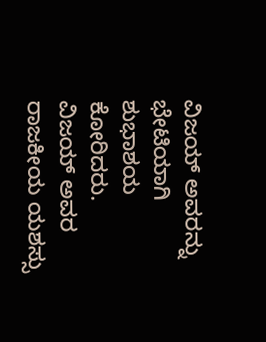ವಿಜಯ್ ಅವರನ್ನು ಭೇಟಿಯಾಗಿ ಶುಭಾಶಯ ಕೋರಿದರು. ವಿಜಯ್ ಅವರ ರಾಜಕೀಯ ಯಶಸ್ಸು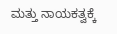ಮತ್ತು ನಾಯಕತ್ವಕ್ಕೆ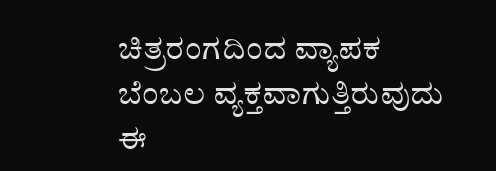ಚಿತ್ರರಂಗದಿಂದ ವ್ಯಾಪಕ ಬೆಂಬಲ ವ್ಯಕ್ತವಾಗುತ್ತಿರುವುದು ಈ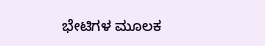ಭೇಟಿಗಳ ಮೂಲಕ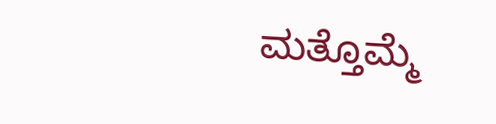ಮತ್ತೊಮ್ಮೆ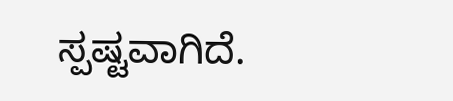ಸ್ಪಷ್ಟವಾಗಿದೆ.